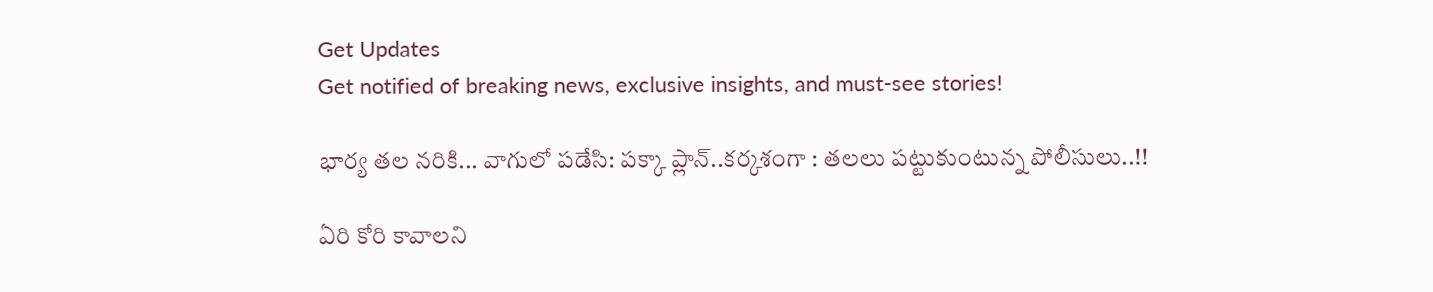Get Updates
Get notified of breaking news, exclusive insights, and must-see stories!

భార్య తల నరికి... వాగులో పడేసి: పక్కా ప్లాన్..కర్కశంగా : తలలు పట్టుకుంటున్న పోలీసులు..!!

ఏరి కోరి కావాలని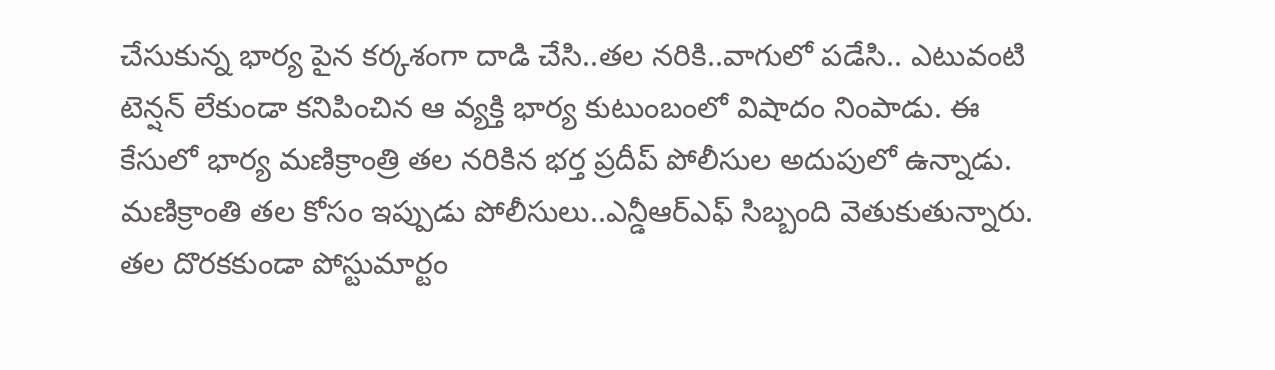చేసుకున్న భార్య పైన కర్కశంగా దాడి చేసి..తల నరికి..వాగులో పడేసి.. ఎటువంటి టెన్షన్ లేకుండా కనిపించిన ఆ వ్యక్తి భార్య కుటుంబంలో విషాదం నింపాడు. ఈ కేసులో భార్య మణిక్రాంత్రి తల నరికిన భర్త ప్రదీప్ పోలీసుల అదుపులో ఉన్నాడు. మణిక్రాంతి తల కోసం ఇప్పుడు పోలీసులు..ఎన్డీఆర్ఎఫ్ సిబ్బంది వెతుకుతున్నారు. తల దొరకకుండా పోస్టుమార్టం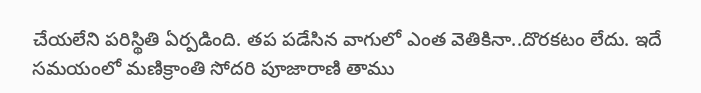చేయలేని పరిస్థితి ఏర్పడింది. తప పడేసిన వాగులో ఎంత వెతికినా..దొరకటం లేదు. ఇదే సమయంలో మణిక్రాంతి సోదరి పూజారాణి తాము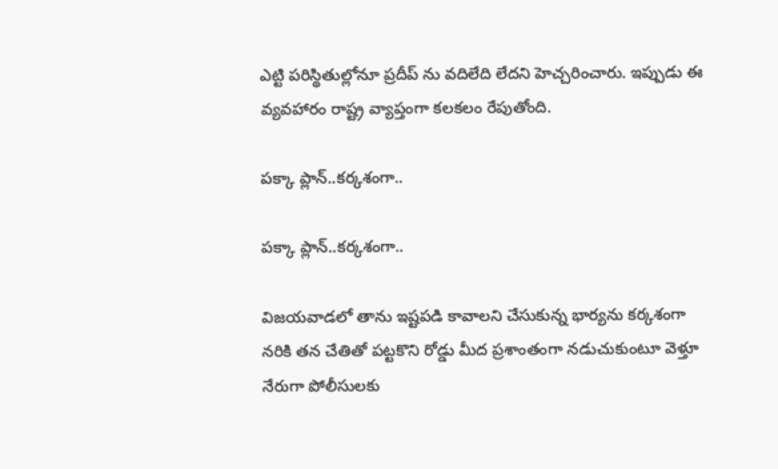ఎట్టి పరిస్థితుల్లోనూ ప్రదీప్ ను వదిలేది లేదని హెచ్చరించారు. ఇప్పుడు ఈ వ్యవహారం రాష్ట్ర వ్యాప్తంగా కలకలం రేపుతోంది.

పక్కా ప్లాన్..కర్కశంగా..

పక్కా ప్లాన్..కర్కశంగా..

విజయవాడలో తాను ఇష్టపడి కావాలని చేసుకున్న భార్యను కర్కశంగా నరికి తన చేతితో పట్టకొని రోడ్డు మీద ప్రశాంతంగా నడుచుకుంటూ వెళ్తూ నేరుగా పోలీసులకు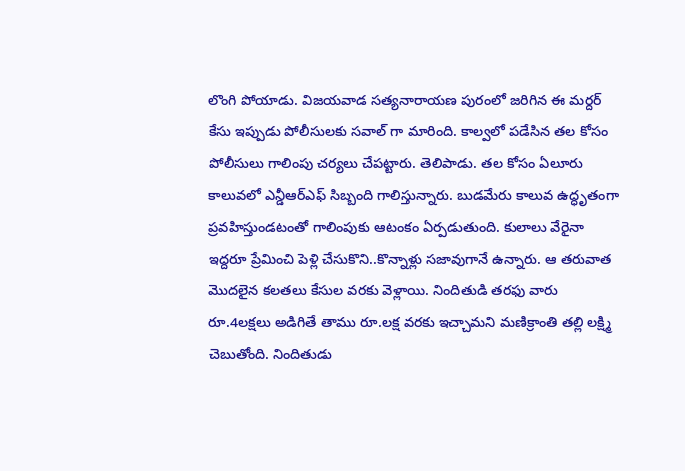లొంగి పోయాడు. విజయవాడ సత్యనారాయణ పురంలో జరిగిన ఈ మర్దర్ కేసు ఇప్పుడు పోలీసులకు సవాల్ గా మారింది. కాల్వలో పడేసిన తల కోసం పోలీసులు గాలింపు చర్యలు చేపట్టారు. తెలిపాడు. తల కోసం ఏలూరు కాలువలో ఎన్డీఆర్‌ఎఫ్‌ సిబ్బంది గాలిస్తున్నారు. బుడమేరు కాలువ ఉద్ధృతంగా ప్రవహిస్తుండటంతో గాలింపుకు ఆటంకం ఏర్పడుతుంది. కులాలు వేరైనా ఇద్దరూ ప్రేమించి పెళ్లి చేసుకొని..కొన్నాళ్లు సజావుగానే ఉన్నారు. ఆ తరువాత మొదలైన కలతలు కేసుల వరకు వెళ్లాయి. నిందితుడి తరఫు వారు రూ.4లక్షలు అడిగితే తాము రూ.లక్ష వరకు ఇచ్చామని మణిక్రాంతి తల్లి లక్ష్మి చెబుతోంది. నిందితుడు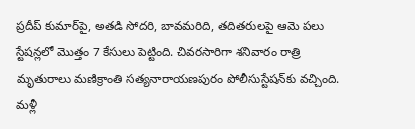ప్రదీప్‌ కుమార్‌పై, అతడి సోదరి, బావమరిది, తదితరులపై ఆమె పలు స్టేషన్లలో మొత్తం 7 కేసులు పెట్టింది. చివరసారిగా శనివారం రాత్రి మృతురాలు మణిక్రాంతి సత్యనారాయణపురం పోలీసుస్టేషన్‌కు వచ్చింది. మళ్లీ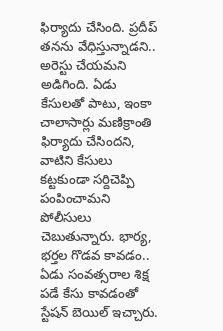ఫిర్యాదు చేసింది. ప్రదీప్‌ తనను వేధిస్తున్నాడని.. అరెస్టు చేయమని అడిగింది. ఏడు కేసులతో పాటు, ఇంకా చాలాసార్లు మణిక్రాంతి ఫిర్యాదు చేసిందని, వాటిని కేసులు కట్టకుండా సర్దిచెప్పి పంపించామని పోలీసులు చెబుతున్నారు. భార్య, భర్తల గొడవ కావడం.. ఏడు సంవత్సరాల శిక్ష పడే కేసు కావడంతో స్టేషన్‌ బెయిల్‌ ఇచ్చారు.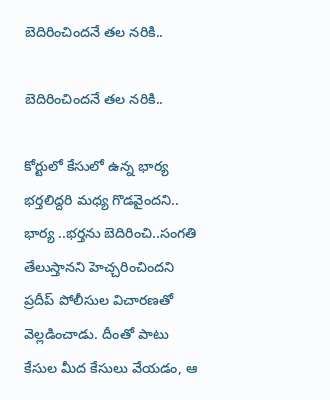బెదిరించిందనే తల నరికి..

బెదిరించిందనే తల నరికి..

కోర్టులో కేసులో ఉన్న భార్య భర్తలిద్దరి మధ్య గొడవైందని.. భార్య ..భర్తను బెదిరించి..సంగతి తేలుస్తానని హెచ్చరించిందని ప్రదీప్ పోలీసుల విచారణతో వెల్లడించాడు. దీంతో పాటు కేసుల మీద కేసులు వేయడం, ఆ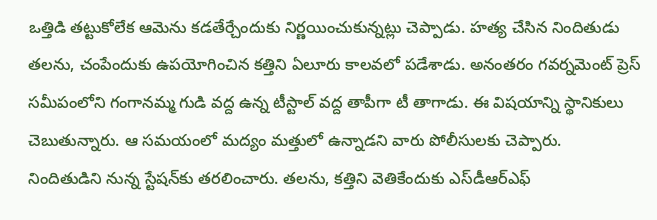ఒత్తిడి తట్టుకోలేక ఆమెను కడతేర్చేందుకు నిర్ణయించుకున్నట్లు చెప్పాడు. హత్య చేసిన నిందితుడు తలను, చంపేందుకు ఉపయోగించిన కత్తిని ఏలూరు కాలవలో పడేశాడు. అనంతరం గవర్నమెంట్‌ ప్రెస్‌ సమీపంలోని గంగానమ్మ గుడి వద్ద ఉన్న టీస్టాల్‌ వద్ద తాపీగా టీ తాగాడు. ఈ విషయాన్ని స్థానికులు చెబుతున్నారు. ఆ సమయంలో మద్యం మత్తులో ఉన్నాడని వారు పోలీసులకు చెప్పారు.
నిందితుడిని నున్న స్టేషన్‌కు తరలించారు. తలను, కత్తిని వెతికేందుకు ఎస్‌డీఆర్‌ఎఫ్‌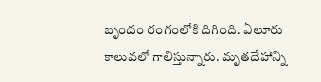బృందం రంగంలోకి దిగింది. ఏలూరు కాలువలో గాలిస్తున్నారు. మృతదేహాన్ని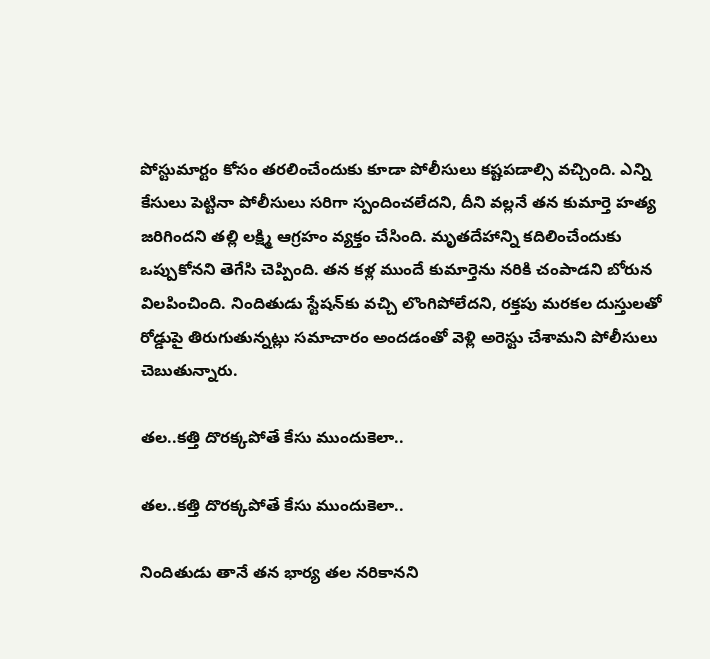పోస్టుమార్టం కోసం తరలించేందుకు కూడా పోలీసులు కష్టపడాల్సి వచ్చింది. ఎన్ని కేసులు పెట్టినా పోలీసులు సరిగా స్పందించలేదని, దీని వల్లనే తన కుమార్తె హత్య జరిగిందని తల్లి లక్ష్మి ఆగ్రహం వ్యక్తం చేసింది. మృతదేహాన్ని కదిలించేందుకు ఒప్పుకోనని తెగేసి చెప్పింది. తన కళ్ల ముందే కుమార్తెను నరికి చంపాడని బోరున విలపించింది. నిందితుడు స్టేషన్‌కు వచ్చి లొంగిపోలేదని, రక్తపు మరకల దుస్తులతో రోడ్డుపై తిరుగుతున్నట్లు సమాచారం అందడంతో వెళ్లి అరెస్టు చేశామని పోలీసులు చెబుతున్నారు.

తల..కత్తి దొరక్కపోతే కేసు ముందుకెలా..

తల..కత్తి దొరక్కపోతే కేసు ముందుకెలా..

నిందితుడు తానే తన భార్య తల నరికానని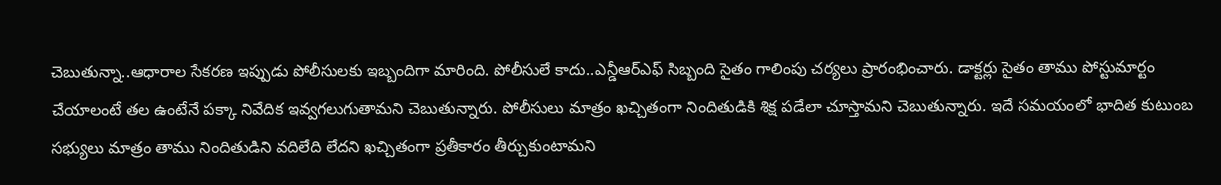చెబుతున్నా..ఆధారాల సేకరణ ఇప్పుడు పోలీసులకు ఇబ్బందిగా మారింది. పోలీసులే కాదు..ఎన్డీఆర్ఎఫ్ సిబ్బంది సైతం గాలింపు చర్యలు ప్రారంభించారు. డాక్టర్లు సైతం తాము పోస్టుమార్టం చేయాలంటే తల ఉంటేనే పక్కా నివేదిక ఇవ్వగలుగుతామని చెబుతున్నారు. పోలీసులు మాత్రం ఖచ్చితంగా నిందితుడికి శిక్ష పడేలా చూస్తామని చెబుతున్నారు. ఇదే సమయంలో భాదిత కుటుంబ సభ్యులు మాత్రం తాము నిందితుడిని వదిలేది లేదని ఖచ్చితంగా ప్రతీకారం తీర్చుకుంటామని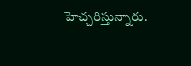హెచ్చరిస్తున్నారు.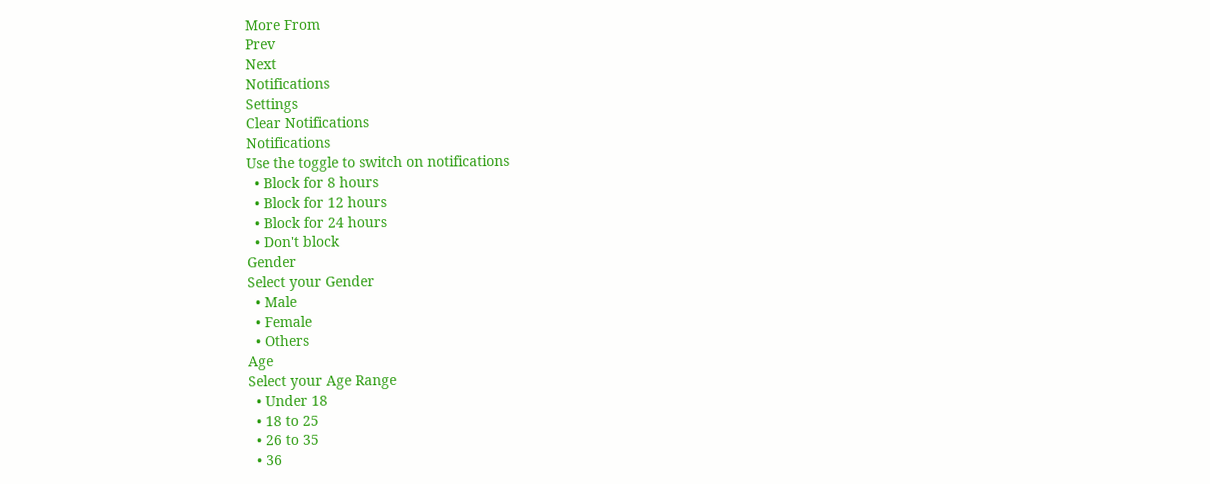More From
Prev
Next
Notifications
Settings
Clear Notifications
Notifications
Use the toggle to switch on notifications
  • Block for 8 hours
  • Block for 12 hours
  • Block for 24 hours
  • Don't block
Gender
Select your Gender
  • Male
  • Female
  • Others
Age
Select your Age Range
  • Under 18
  • 18 to 25
  • 26 to 35
  • 36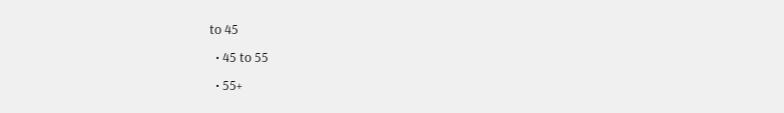to 45
  • 45 to 55
  • 55+